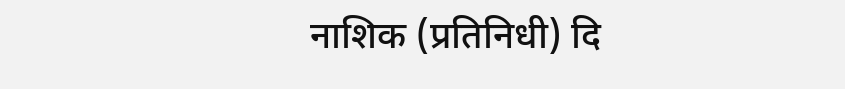नाशिक (प्रतिनिधी) दि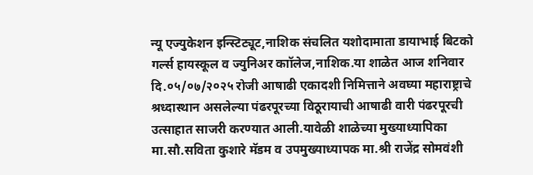न्यू एज्युकेशन इन्स्टिट्यूट,नाशिक संचलित यशोदामाता डायाभाई बिटको गर्ल्स हायस्कूल व ज्युनिअर काॉलेज,नाशिक.या शाळेत आज शनिवार दि.०५/०७/२०२५ रोजी आषाढी एकादशी निमित्ताने अवघ्या महाराष्ट्राचे श्रध्दास्थान असलेल्या पंढरपूरच्या विठूरायाची आषाढी वारी पंढरपूरची उत्साहात साजरी करण्यात आली.यावेळी शाळेच्या मुख्याध्यापिका मा.सौ.सविता कुशारे मॅडम व उपमुख्याध्यापक मा.श्री राजेंद्र सोमवंशी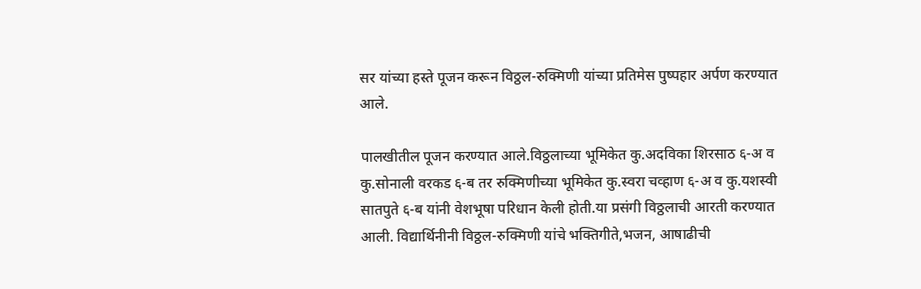सर यांच्या हस्ते पूजन करून विठ्ठल-रुक्मिणी यांच्या प्रतिमेस पुष्पहार अर्पण करण्यात आले.

पालखीतील पूजन करण्यात आले.विठ्ठलाच्या भूमिकेत कु.अदविका शिरसाठ ६-अ व कु.सोनाली वरकड ६-ब तर रुक्मिणीच्या भूमिकेत कु.स्वरा चव्हाण ६-अ व कु.यशस्वी सातपुते ६-ब यांनी वेशभूषा परिधान केली होती.या प्रसंगी विठ्ठलाची आरती करण्यात आली. विद्यार्थिनीनी विठ्ठल-रुक्मिणी यांचे भक्तिगीते,भजन, आषाढीची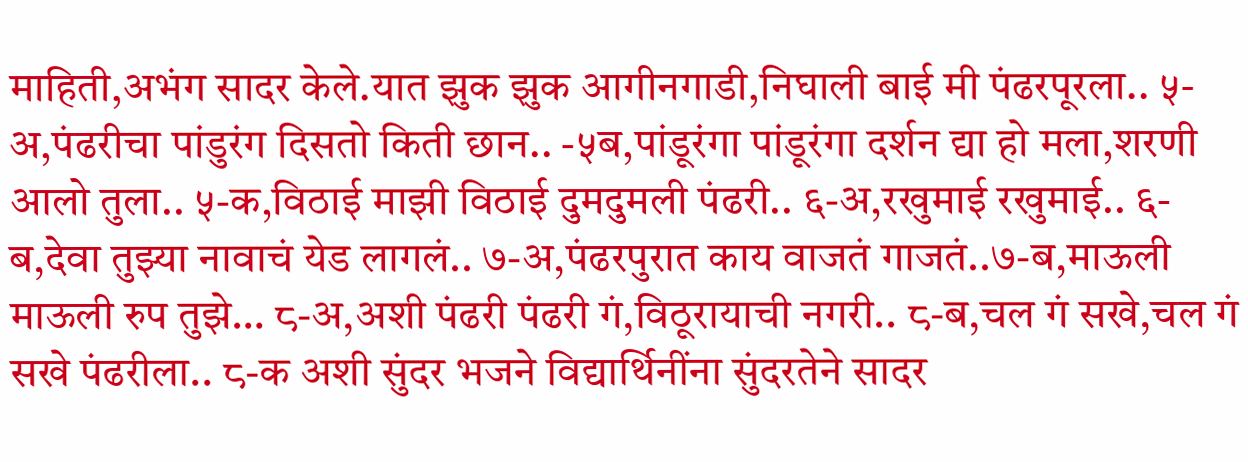माहिती,अभंग सादर केले.यात झुक झुक आगीनगाडी,निघाली बाई मी पंढरपूरला.. ५-अ,पंढरीचा पांडुरंग दिसतो किती छान.. -५ब,पांडूरंगा पांडूरंगा दर्शन द्या हो मला,शरणी आलो तुला.. ५-क,विठाई माझी विठाई दुमदुमली पंढरी.. ६-अ,रखुमाई रखुमाई.. ६-ब,देवा तुझ्या नावाचं येड लागलं.. ७-अ,पंढरपुरात काय वाजतं गाजतं..७-ब,माऊली माऊली रुप तुझे… ८-अ,अशी पंढरी पंढरी गं,विठूरायाची नगरी.. ८-ब,चल गं सखे,चल गं सखे पंढरीला.. ८-क अशी सुंदर भजने विद्यार्थिनींना सुंदरतेने सादर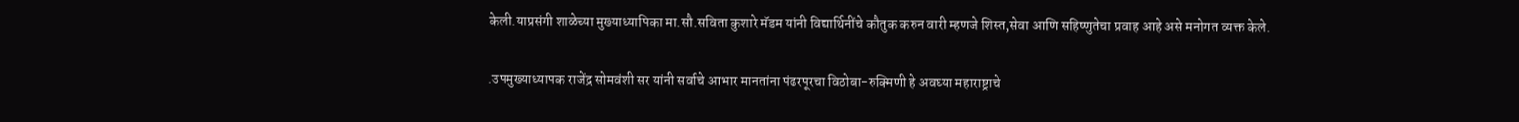केली.याप्रसंगी शाळेच्या मुख्याध्यापिका मा.सौ.सविता कुशारे मॅडम यांनी विद्यार्थिनींचे कौतुक करुन वारी म्हणजे शिस्त,सेवा आणि सहिष्णुतेचा प्रवाह आहे असे मनोगत व्यक्त केले.

.उपमुख्याध्यापक राजेंद्र सोमवंशी सर यांनी सर्वाचे आभार मानतांना पंढरपूरचा विठोबा-रुक्मिणी हे अवघ्या महाराष्ट्राचे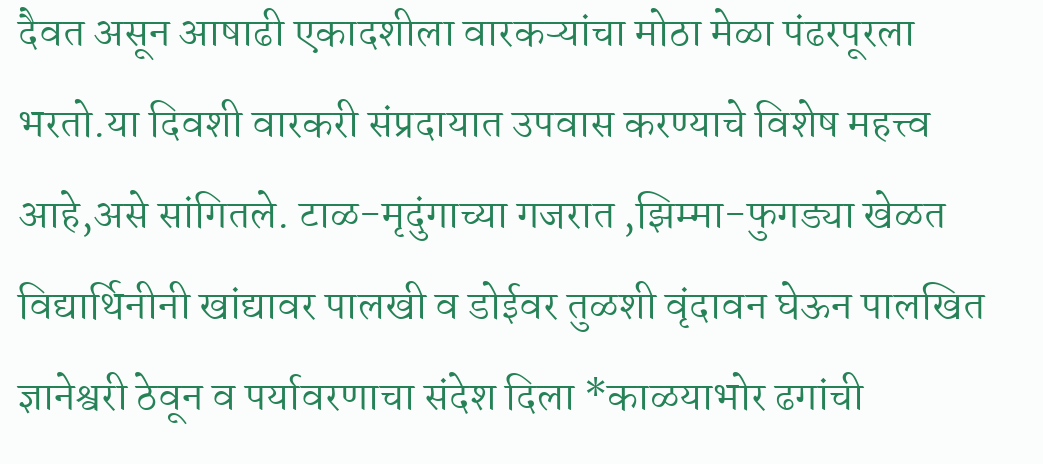दैवत असून आषाढी एकादशीला वारकऱ्यांचा मोठा मेळा पंढरपूरला भरतो.या दिवशी वारकरी संप्रदायात उपवास करण्याचे विशेष महत्त्व आहे,असे सांगितले. टाळ-मृदुंगाच्या गजरात ,झिम्मा-फुगड्या खेळत विद्यार्थिनीनी खांद्यावर पालखी व डोईवर तुळशी वृंदावन घेऊन पालखित ज्ञानेश्वरी ठेवून व पर्यावरणाचा संदेश दिला *काळयाभोर ढगांची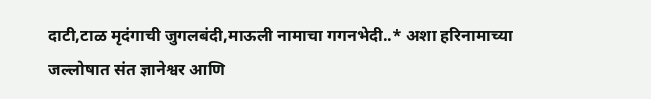दाटी,टाळ मृदंगाची जुगलबंदी,माऊली नामाचा गगनभेदी..* अशा हरिनामाच्या जल्लोषात संत ज्ञानेश्वर आणि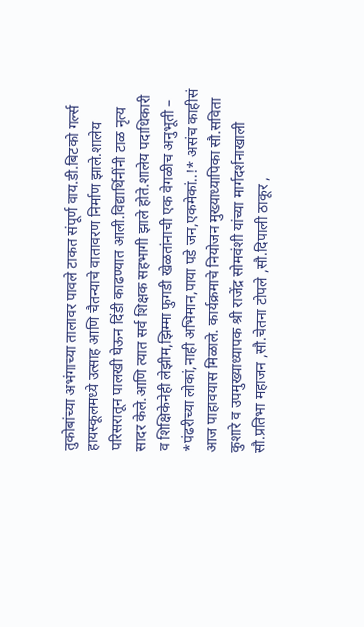तुकोबांच्या अभंगाच्या तालावर पावले टाकत संपूर्ण वाय.डी.बिटको गर्ल्स हायस्कूलमध्ये उत्साह आणि चैतन्याचे वातावरण निर्माण झाले.शालेय परिसरातून पालखी घेऊन दिंडी काढण्यात आली.विद्यार्थिनींनी टाळ नृत्य सादर केले.आणि त्यात सर्व शिक्षक सहभागी झाले होते.शालेय पदाधिकारी व शिक्षिकेनेही लेझीम,झिम्मा फुगडी खेळतांनाची एक वेगळीच अनुभूती – *पंढरीच्या लोकां,नाही अभिमान,पाया पडे जन,एकमेकां..!* असंच काहीसं आज पाहावयास मिळाले. कार्यक्रमाचे नियोजन मुख्याध्यापिका सौ.सविता कुशारे व उपमुख्याध्यापक श्री राजेंद्र सोमवंशी यांच्या मार्गदर्शनाखाली सौ.प्रतिभा महाजन ,सौ.चेतना टोपले ,सौ.दिपाली ठाकूर ,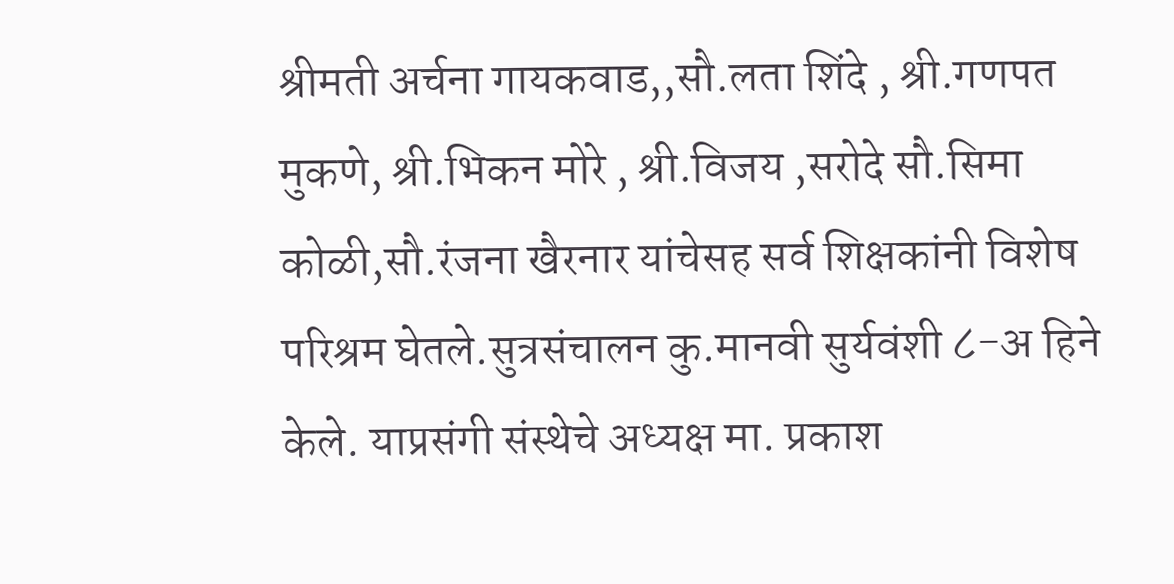श्रीमती अर्चना गायकवाड,,सौ.लता शिंदे , श्री.गणपत मुकणे, श्री.भिकन मोरे , श्री.विजय ,सरोदे सौ.सिमा कोळी,सौ.रंजना खैरनार यांचेसह सर्व शिक्षकांनी विशेष परिश्रम घेतले.सुत्रसंचालन कु.मानवी सुर्यवंशी ८-अ हिने केले. याप्रसंगी संस्थेचे अध्यक्ष मा. प्रकाश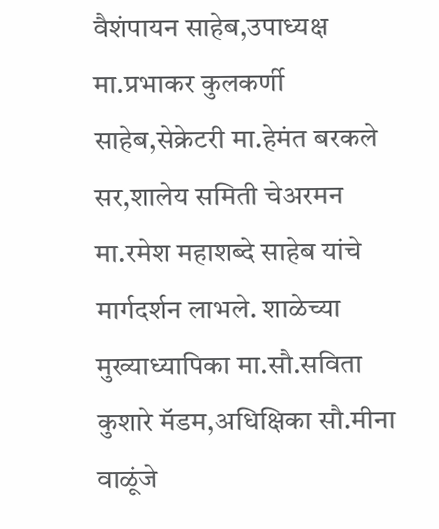वैशंपायन साहेब,उपाध्यक्ष मा.प्रभाकर कुलकर्णी साहेब,सेक्रेटरी मा.हेमंत बरकले सर,शालेय समिती चेअरमन मा.रमेश महाशब्दे साहेब यांचे मार्गदर्शन लाभले. शाळेच्या मुख्याध्यापिका मा.सौ.सविता कुशारे मॅडम,अधिक्षिका सौ.मीना वाळूंजे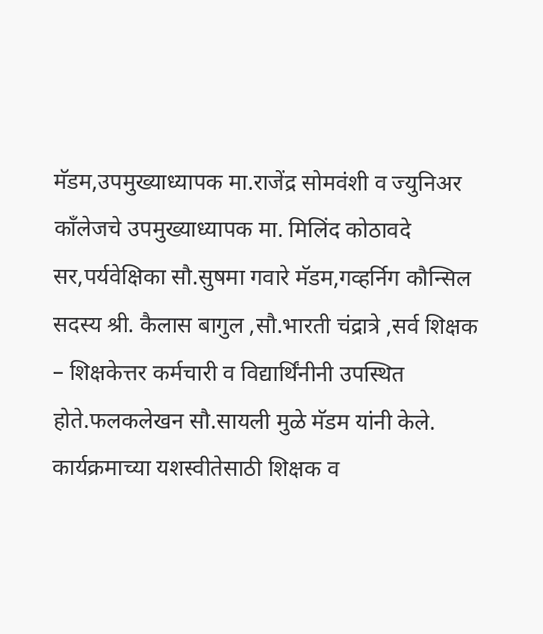मॅडम,उपमुख्याध्यापक मा.राजेंद्र सोमवंशी व ज्युनिअर काँलेजचे उपमुख्याध्यापक मा. मिलिंद कोठावदे सर,पर्यवेक्षिका सौ.सुषमा गवारे मॅडम,गव्हर्निग कौन्सिल सदस्य श्री. कैलास बागुल ,सौ.भारती चंद्रात्रे ,सर्व शिक्षक – शिक्षकेत्तर कर्मचारी व विद्यार्थिंनीनी उपस्थित होते.फलकलेखन सौ.सायली मुळे मॅडम यांनी केले. कार्यक्रमाच्या यशस्वीतेसाठी शिक्षक व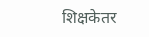शिक्षकेतर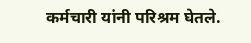कर्मचारी यांनी परिश्रम घेतले.